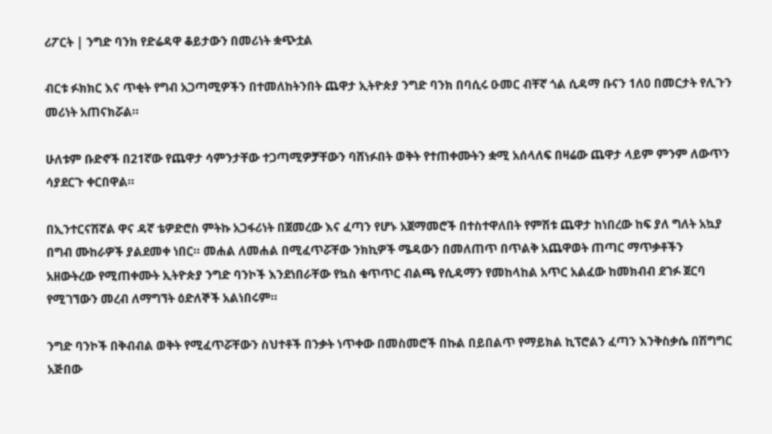ሪፖርት | ንግድ ባንክ የድሬዳዋ ቆይታውን በመሪነት ቋጭቷል

ብርቱ ፉክክር እና ጥቂት የግብ አጋጣሚዎችን በተመለከትንበት ጨዋታ ኢትዮጵያ ንግድ ባንክ በባሲሩ ዑመር ብቸኛ ጎል ሲዳማ ቡናን 1ለ0 በመርታት የሊጉን መሪነት አጠናክሯል።

ሁለቱም ቡድኖች በ21ኛው የጨዋታ ሳምንታቸው ተጋጣሚዎቻቸውን ባሸነፉበት ወቅት የተጠቀሙትን ቋሚ አሰላለፍ በዛሬው ጨዋታ ላይም ምንም ለውጥን ሳያደርጉ ቀርበዋል።

በኢንተርናሽኛል ዋና ዳኛ ቴዎድሮስ ምትኩ አጋፋሪነት በጀመረው እና ፈጣን የሆኑ አጀማመሮች በተስተዋለበት የምሽቱ ጨዋታ ከነበረው ከፍ ያለ ግለት አኳያ በግብ ሙከራዎች ያልደመቀ ነበር። መሐል ለመሐል በሚፈጥሯቸው ንክኪዎች ሜዳውን በመለጠጥ በጥልቅ አጨዋወት ጠጣር ማጥቃቶችን አዘውትረው የሚጠቀሙት ኢትዮጵያ ንግድ ባንኮች እንደነበራቸው የኳስ ቁጥጥር ብልጫ የሲዳማን የመከላከል አጥር አልፈው ከመክብብ ደገፉ ጀርባ የሚገኘውን መረብ ለማግኘት ዕድለኞች አልነበሩም።

ንግድ ባንኮች በቅብብል ወቅት የሚፈጥሯቸውን ስህተቶች በንቃት ነጥቀው በመስመሮች በኩል በይበልጥ የማይክል ኪፕሮልን ፈጣን እንቅስቃሴ በሽግግር አጅበው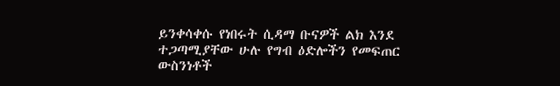ይንቀሳቀሱ የነበሩት ሲዳማ ቡናዎች ልክ እንደ ተጋጣሚያቸው ሁሉ የግብ ዕድሎችን የመፍጠር ውስንነቶች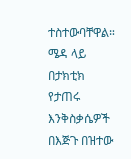ተስተውባቸዋል። ሜዳ ላይ በታክቲክ የታጠሩ እንቅስቃሴዎች በእጅጉ በዝተው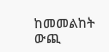ከመመልከት ውጪ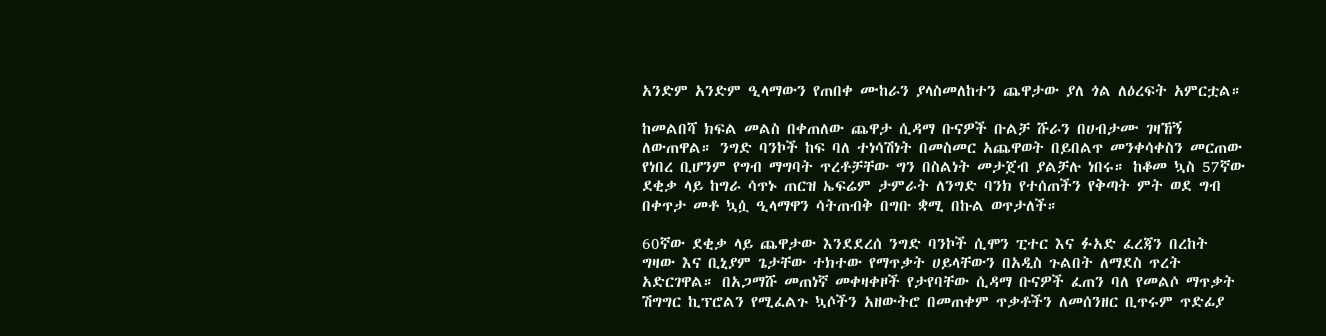አንድም አንድም ዒላማውን የጠበቀ ሙከራን ያላስመለከተን ጨዋታው ያለ ጎል ለዕረፍት አምርቷል።

ከመልበሻ ክፍል መልስ በቀጠለው ጨዋታ ሲዳማ ቡናዎች ቡልቻ ሹራን በሀብታሙ ገዛኸኝ ለውጠዋል። ንግድ ባንኮች ከፍ ባለ ተነሳሽነት በመስመር አጨዋወት በይበልጥ መንቀሳቀስን መርጠው የነበረ ቢሆንም የግብ ማግባት ጥረቶቻቸው ግን በስልነት መታጀብ ያልቻሉ ነበሩ። ከቆመ ኳስ 57ኛው ደቂቃ ላይ ከግራ ሳጥኑ ጠርዝ ኤፍሬም ታምራት ለንግድ ባንክ የተሰጠችን የቅጣት ምት ወደ ግብ በቀጥታ መቶ ኳሷ ዒላማዋን ሳትጠብቅ በግቡ ቋሚ በኩል ወጥታለች።

60ኛው ደቂቃ ላይ ጨዋታው እንደደረሰ ንግድ ባንኮች ሲሞን ፒተር እና ፉአድ ፈረጃን በረከት ግዛው እና ቢኒያም ጌታቸው ተክተው የማጥቃት ሀይላቸውን በአዲስ ጉልበት ለማደስ ጥረት አድርገዋል። በአጋማሹ መጠነኛ መቀዛቀዞች የታየባቸው ሲዳማ ቡናዎች ፈጠን ባለ የመልሶ ማጥቃት ሽግግር ኪፕሮልን የሚፈልጉ ኳሶችን አዘውትሮ በመጠቀም ጥቃቶችን ለመሰንዘር ቢጥሩም ጥድፊያ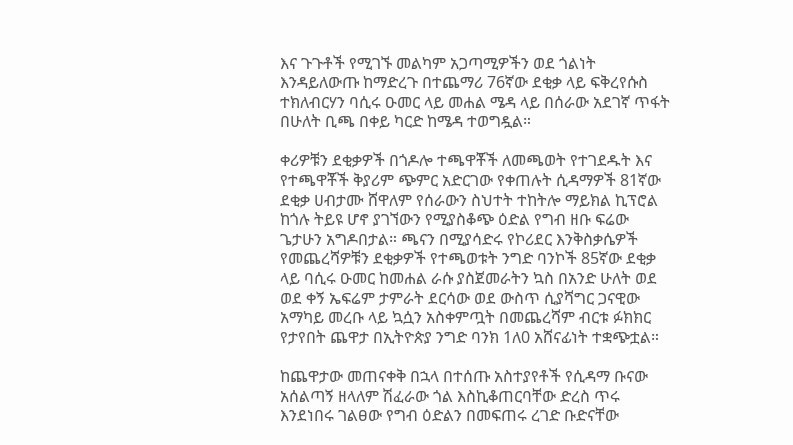እና ጉጉቶች የሚገኙ መልካም አጋጣሚዎችን ወደ ጎልነት እንዳይለውጡ ከማድረጉ በተጨማሪ 76ኛው ደቂቃ ላይ ፍቅረየሱስ ተክለብርሃን ባሲሩ ዑመር ላይ መሐል ሜዳ ላይ በሰራው አደገኛ ጥፋት በሁለት ቢጫ በቀይ ካርድ ከሜዳ ተወግዷል።

ቀሪዎቹን ደቂቃዎች በጎዶሎ ተጫዋቾች ለመጫወት የተገደዱት እና የተጫዋቾች ቅያሪም ጭምር አድርገው የቀጠሉት ሲዳማዎች 81ኛው ደቂቃ ሀብታሙ ሸዋለም የሰራውን ስህተት ተከትሎ ማይክል ኪፕሮል ከጎሉ ትይዩ ሆኖ ያገኘውን የሚያስቆጭ ዕድል የግብ ዘቡ ፍሬው ጌታሁን አግዶበታል። ጫናን በሚያሳድሩ የኮሪደር እንቅስቃሴዎች የመጨረሻዎቹን ደቂቃዎች የተጫወቱት ንግድ ባንኮች 85ኛው ደቂቃ ላይ ባሲሩ ዑመር ከመሐል ራሱ ያስጀመራትን ኳስ በአንድ ሁለት ወደ ወደ ቀኝ ኤፍሬም ታምራት ደርሳው ወደ ውስጥ ሲያሻግር ጋናዊው አማካይ መረቡ ላይ ኳሷን አስቀምጧት በመጨረሻም ብርቱ ፉክክር የታየበት ጨዋታ በኢትዮጵያ ንግድ ባንክ 1ለ0 አሸናፊነት ተቋጭቷል።

ከጨዋታው መጠናቀቅ በኋላ በተሰጡ አስተያየቶች የሲዳማ ቡናው አሰልጣኝ ዘላለም ሽፈራው ጎል እስኪቆጠርባቸው ድረስ ጥሩ እንደነበሩ ገልፀው የግብ ዕድልን በመፍጠሩ ረገድ ቡድናቸው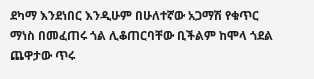ደካማ እንደነበር እንዲሁም በሁለተኛው አጋማሽ የቁጥር ማነስ በመፈጠሩ ጎል ሊቆጠርባቸው ቢችልም ከሞላ ጎደል ጨዋታው ጥሩ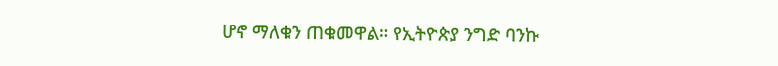ሆኖ ማለቁን ጠቁመዋል። የኢትዮጵያ ንግድ ባንኩ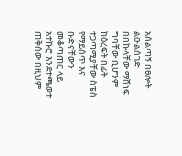አሰልጣኝ በፀሎት ልዑልሰገድ በበኩላቸው ማሸነፍ ግባቸው ቢሆንም ከዕረፍት በፊት ተጋጣሚያቸው ስፔስ የማይሰጥ እና ቡድናቸውን መቆጣጠር ላይ አተኩሮ እንደተጫወተ ጠቅሰው በዚህም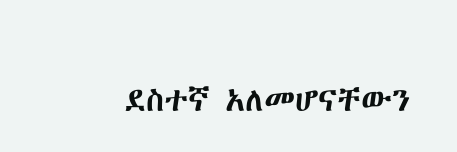ደስተኛ አለመሆናቸውን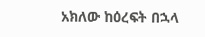አክለው ከዕረፍት በኋላ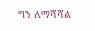ግን ለማሻሻል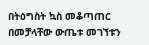በትዕግስት ኳስ መቆጣጠር በመቻላቸው ውጤቱ መገኘቱን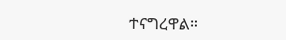ተናግረዋል።